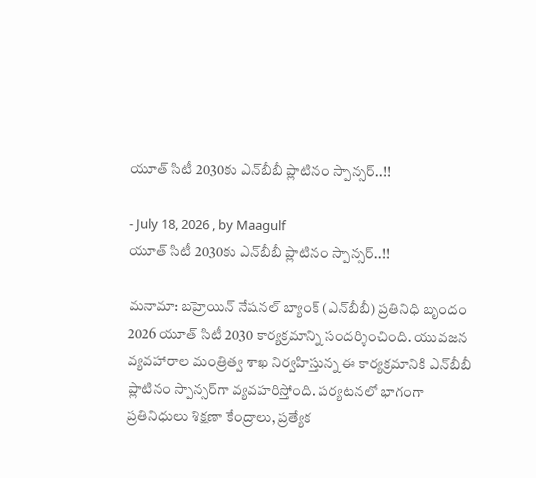యూత్ సిటీ 2030కు ఎన్‌బీబీ ప్లాటినం స్పాన్సర్..!!

- July 18, 2026 , by Maagulf
యూత్ సిటీ 2030కు ఎన్‌బీబీ ప్లాటినం స్పాన్సర్..!!

మనామా: బహ్రెయిన్ నేషనల్ బ్యాంక్ (ఎన్‌బీబీ) ప్రతినిధి బృందం 2026 యూత్ సిటీ 2030 కార్యక్రమాన్ని సందర్శించింది. యువజన వ్యవహారాల మంత్రిత్వ శాఖ నిర్వహిస్తున్న ఈ కార్యక్రమానికి ఎన్‌బీబీ ప్లాటినం స్పాన్సర్‌గా వ్యవహరిస్తోంది. పర్యటనలో భాగంగా ప్రతినిధులు శిక్షణా కేంద్రాలు, ప్రత్యేక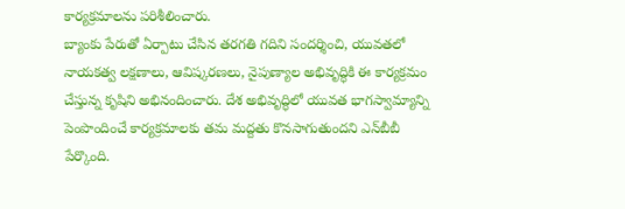కార్యక్రమాలను పరిశీలించారు.
బ్యాంకు పేరుతో ఏర్పాటు చేసిన తరగతి గదిని సందర్శించి, యువతలో నాయకత్వ లక్షణాలు, ఆవిష్కరణలు, నైపుణ్యాల అభివృద్ధికి ఈ కార్యక్రమం చేస్తున్న కృషిని అభినందించారు. దేశ అభివృద్ధిలో యువత భాగస్వామ్యాన్ని పెంపొందించే కార్యక్రమాలకు తమ మద్దతు కొనసాగుతుందని ఎన్‌బీబీ పేర్కొంది.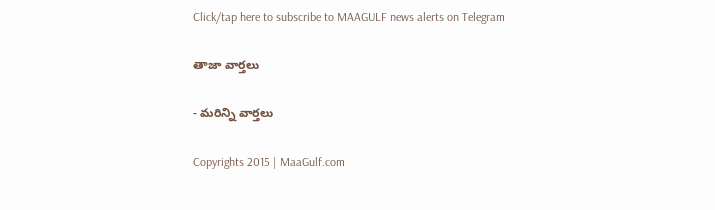Click/tap here to subscribe to MAAGULF news alerts on Telegram

తాజా వార్తలు

- మరిన్ని వార్తలు

Copyrights 2015 | MaaGulf.com